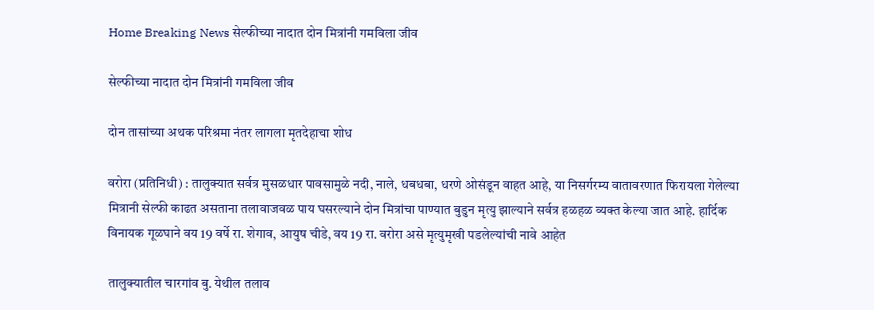Home Breaking News सेल्फीच्या नादात दोन मित्रांनी गमविला जीव

सेल्फीच्या नादात दोन मित्रांनी गमविला जीव

दोन तासांच्या अथक परिश्रमा नंतर लागला मृतदेहाचा शोध

वरोरा (प्रतिनिधी) : तालुक्यात सर्वत्र मुसळधार पावसामुळे नदी, नाले, धबधबा, धरणे ओसंडून वाहत आहे, या निसर्गरम्य वातावरणात फिरायला गेलेल्या मित्रानी सेल्फी काढत असताना तलावाजवळ पाय घसरल्याने दोन मित्रांचा पाण्यात बुडुन मृत्यु झाल्याने सर्वत्र हळहळ व्यक्त केल्या जात आहे. हार्दिक विनायक गूळघाने वय 19 वर्षे रा. शेगाव, आयुष चीडे, वय 19 रा. वरोरा असे मृत्युमृखी पडलेल्यांची नावे आहेत

तालुक्यातील चारगांव बु. येथील तलाव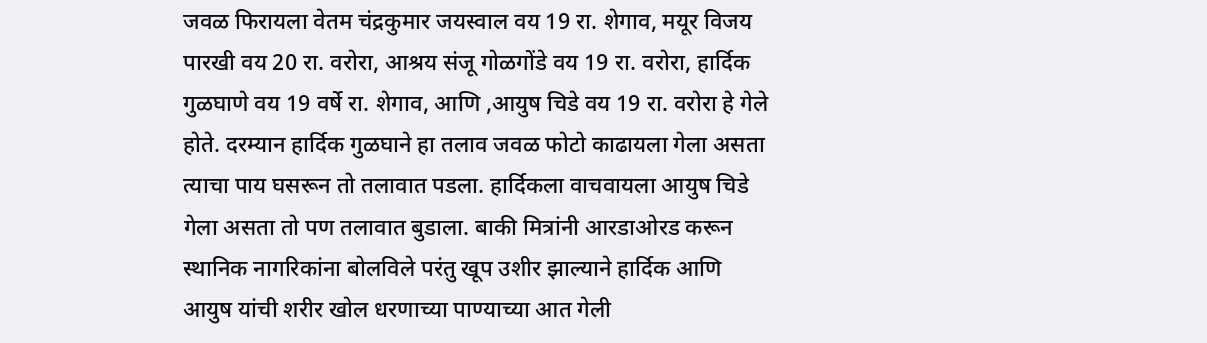जवळ फिरायला वेतम चंद्रकुमार जयस्वाल वय 19 रा. शेगाव, मयूर विजय पारखी वय 20 रा. वरोरा, आश्रय संजू गोळगोंडे वय 19 रा. वरोरा, हार्दिक गुळघाणे वय 19 वर्षे रा. शेगाव, आणि ,आयुष चिडे वय 19 रा. वरोरा हे गेले होते. दरम्यान हार्दिक गुळघाने हा तलाव जवळ फोटो काढायला गेला असता त्याचा पाय घसरून तो तलावात पडला. हार्दिकला वाचवायला आयुष चिडे गेला असता तो पण तलावात बुडाला. बाकी मित्रांनी आरडाओरड करून स्थानिक नागरिकांना बोलविले परंतु खूप उशीर झाल्याने हार्दिक आणि आयुष यांची शरीर खोल धरणाच्या पाण्याच्या आत गेली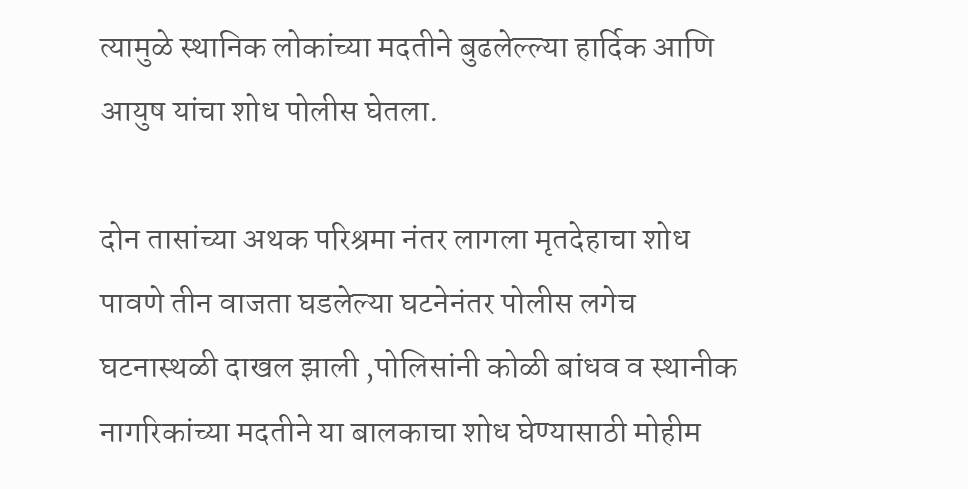त्यामुळे स्थानिक लोकांच्या मदतीने बुढलेल्ल्या हार्दिक आणि आयुष यांचा शोध पोलीस घेतला.

दोन तासांच्या अथक परिश्रमा नंतर लागला मृतदेहाचा शोध
पावणे तीन वाजता घडलेल्या घटनेनंतर पोलीस लगेच घटनास्थळी दाखल झाली ,पोलिसांनी कोळी बांधव व स्थानीक नागरिकांच्या मदतीने या बालकाचा शोध घेण्यासाठी मोहीम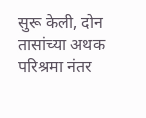सुरू केली, दोन तासांच्या अथक परिश्रमा नंतर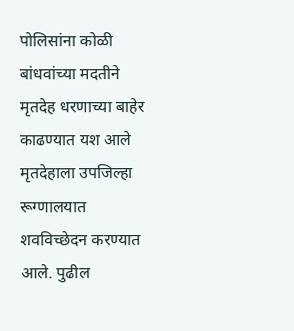पोलिसांना कोळी बांधवांच्या मदतीने मृतदेह धरणाच्या बाहेर काढण्यात यश आले मृतदेहाला उपजिल्हा रूग्णालयात शवविच्छेदन करण्यात आले. पुढील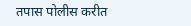तपास पोलीस करीत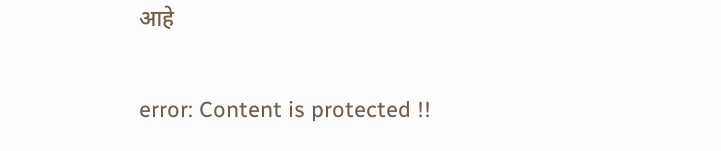आहे

error: Content is protected !!